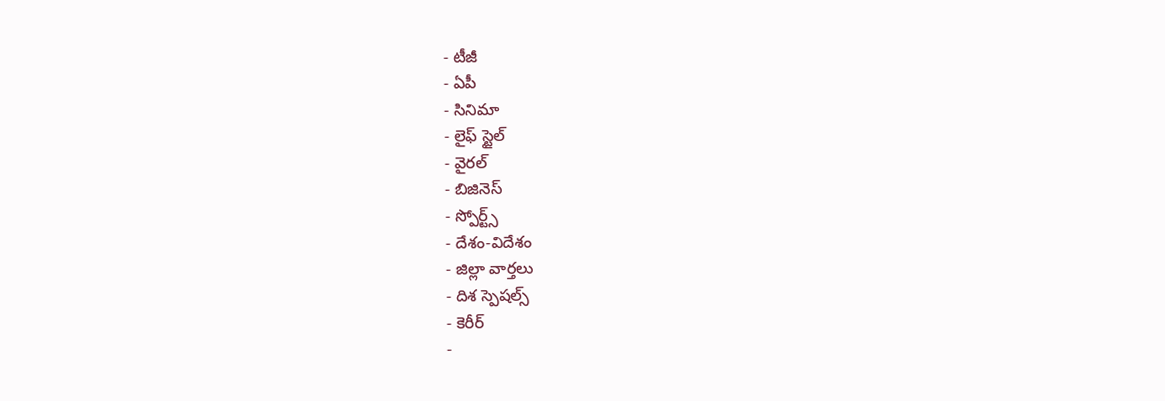- టీజీ
- ఏపీ
- సినిమా
- లైఫ్ స్టైల్
- వైరల్
- బిజినెస్
- స్పోర్ట్స్
- దేశం-విదేశం
- జిల్లా వార్తలు
- దిశ స్పెషల్స్
- కెరీర్
-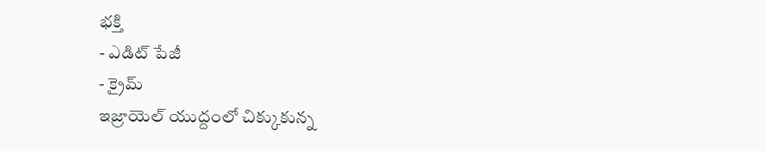భక్తి
- ఎడిట్ పేజీ
- క్రైమ్
ఇజ్రాయెల్ యుద్దంలో చిక్కుకున్న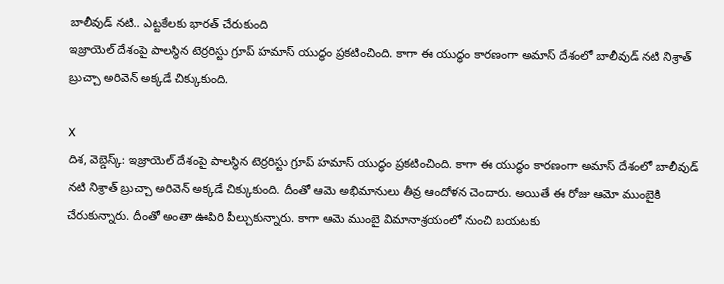బాలీవుడ్ నటి.. ఎట్టకేలకు భారత్ చేరుకుంది
ఇజ్రాయెల్ దేశంపై పాలస్థిన టెర్రరిస్టు గ్రూప్ హమాస్ యుద్ధం ప్రకటించింది. కాగా ఈ యుద్ధం కారణంగా అమాస్ దేశంలో బాలీవుడ్ నటి నిశ్రాత్ బ్రుచ్చా అరివెన్ అక్కడే చిక్కుకుంది.

X
దిశ, వెబ్డెస్క్: ఇజ్రాయెల్ దేశంపై పాలస్థిన టెర్రరిస్టు గ్రూప్ హమాస్ యుద్ధం ప్రకటించింది. కాగా ఈ యుద్ధం కారణంగా అమాస్ దేశంలో బాలీవుడ్ నటి నిశ్రాత్ బ్రుచ్చా అరివెన్ అక్కడే చిక్కుకుంది. దీంతో ఆమె అభిమానులు తీవ్ర ఆందోళన చెందారు. అయితే ఈ రోజు ఆమో ముంబైకి చేరుకున్నారు. దీంతో అంతా ఊపిరి పీల్చుకున్నారు. కాగా ఆమె ముంబై విమానాశ్రయంలో నుంచి బయటకు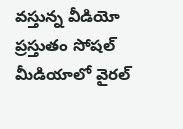వస్తున్న వీడియో ప్రస్తుతం సోషల్ మీడియాలో వైరల్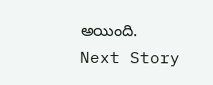అయింది.
Next Story